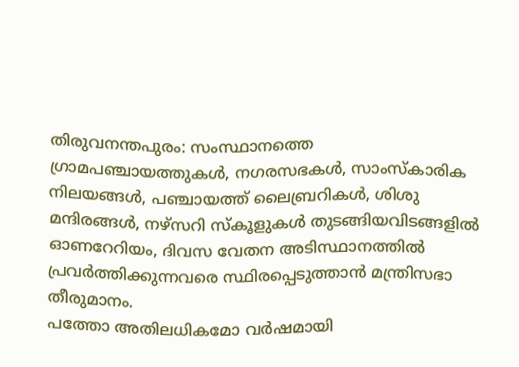തിരുവനന്തപുരം: സംസ്ഥാനത്തെ ഗ്രാമപഞ്ചായത്തുകൾ, നഗരസഭകൾ, സാംസ്കാരിക നിലയങ്ങൾ, പഞ്ചായത്ത് ലൈബ്രറികൾ, ശിശു മന്ദിരങ്ങൾ, നഴ്സറി സ്കൂളുകൾ തുടങ്ങിയവിടങ്ങളിൽ ഓണറേറിയം, ദിവസ വേതന അടിസ്ഥാനത്തിൽ പ്രവർത്തിക്കുന്നവരെ സ്ഥിരപ്പെടുത്താൻ മന്ത്രിസഭാ തീരുമാനം.
പത്തോ അതിലധികമോ വർഷമായി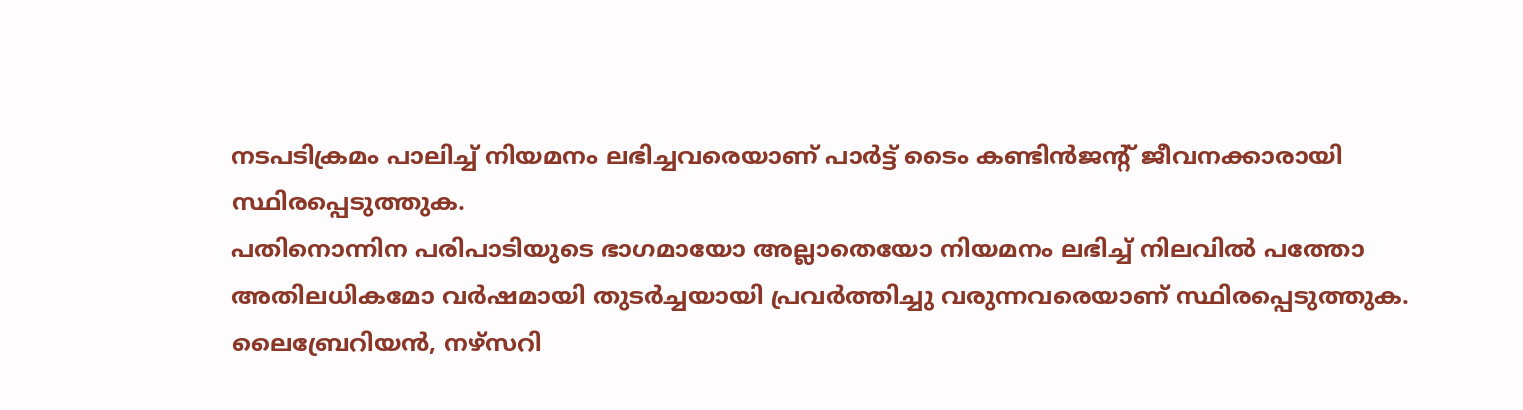നടപടിക്രമം പാലിച്ച് നിയമനം ലഭിച്ചവരെയാണ് പാർട്ട് ടൈം കണ്ടിൻജന്റ് ജീവനക്കാരായി സ്ഥിരപ്പെടുത്തുക.
പതിനൊന്നിന പരിപാടിയുടെ ഭാഗമായോ അല്ലാതെയോ നിയമനം ലഭിച്ച് നിലവിൽ പത്തോ അതിലധികമോ വർഷമായി തുടർച്ചയായി പ്രവർത്തിച്ചു വരുന്നവരെയാണ് സ്ഥിരപ്പെടുത്തുക.
ലൈബ്രേറിയൻ, നഴ്സറി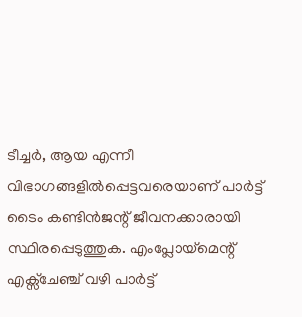ടീച്ചർ, ആയ എന്നീ വിഭാഗങ്ങളിൽപ്പെട്ടവരെയാണ് പാർട്ട് ടൈം കണ്ടിൻജന്റ് ജീവനക്കാരായി സ്ഥിരപ്പെടുത്തുക. എംപ്ലോയ്മെന്റ് എക്സ്ചേഞ്ച് വഴി പാർട്ട്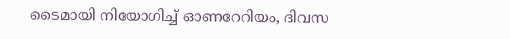ടൈമായി നിയോഗിച്ച് ഓണറേറിയം, ദിവസ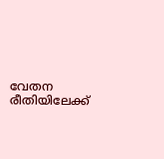വേതന രീതിയിലേക്ക്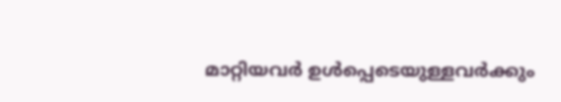മാറ്റിയവർ ഉൾപ്പെടെയുള്ളവർക്കും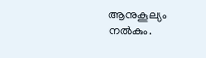ആനുകൂല്യം നൽകും.